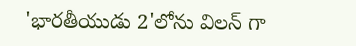'భారతీయుడు 2'లోను విలన్ గా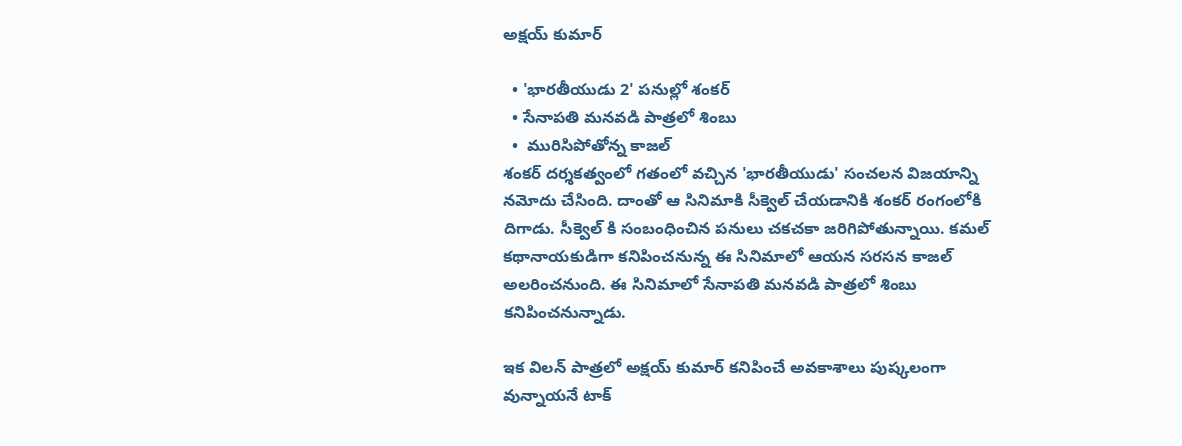అక్షయ్ కుమార్

  • 'భారతీయుడు 2' పనుల్లో శంకర్
  • సేనాపతి మనవడి పాత్రలో శింబు
  •  మురిసిపోతోన్న కాజల్
శంకర్ దర్శకత్వంలో గతంలో వచ్చిన 'భారతీయుడు' సంచలన విజయాన్ని నమోదు చేసింది. దాంతో ఆ సినిమాకి సీక్వెల్ చేయడానికి శంకర్ రంగంలోకి దిగాడు. సీక్వెల్ కి సంబంధించిన పనులు చకచకా జరిగిపోతున్నాయి. కమల్ కథానాయకుడిగా కనిపించనున్న ఈ సినిమాలో ఆయన సరసన కాజల్ అలరించనుంది. ఈ సినిమాలో సేనాపతి మనవడి పాత్రలో శింబు కనిపించనున్నాడు.

ఇక విలన్ పాత్రలో అక్షయ్ కుమార్ కనిపించే అవకాశాలు పుష్కలంగా వున్నాయనే టాక్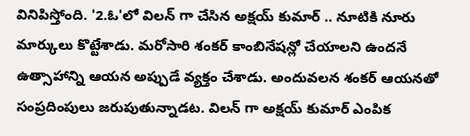వినిపిస్తోంది. '2.ఓ'లో విలన్ గా చేసిన అక్షయ్ కుమార్ .. నూటికి నూరు మార్కులు కొట్టేశాడు. మరోసారి శంకర్ కాంబినేషన్లో చేయాలని ఉందనే ఉత్సాహాన్ని ఆయన అప్పుడే వ్యక్తం చేశాడు. అందువలన శంకర్ ఆయనతో సంప్రదింపులు జరుపుతున్నాడట. విలన్ గా అక్షయ్ కుమార్ ఎంపిక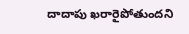దాదాపు ఖరారైపోతుందని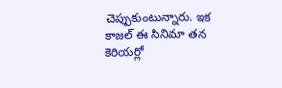చెప్పుకుంటున్నారు. ఇక కాజల్ ఈ సినిమా తన కెరియర్లో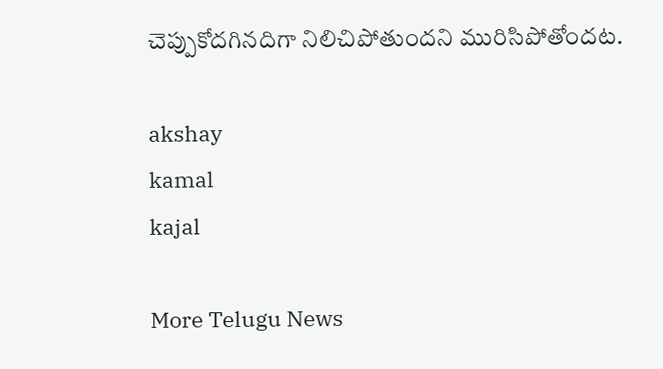చెప్పుకోదగినదిగా నిలిచిపోతుందని మురిసిపోతోందట.

akshay
kamal
kajal

More Telugu News